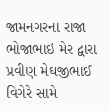જામનગરના રાજા ભોજાભાઇ મેર દ્વારા પ્રવીણ મેઘજીભાઈ વિગેરે સામે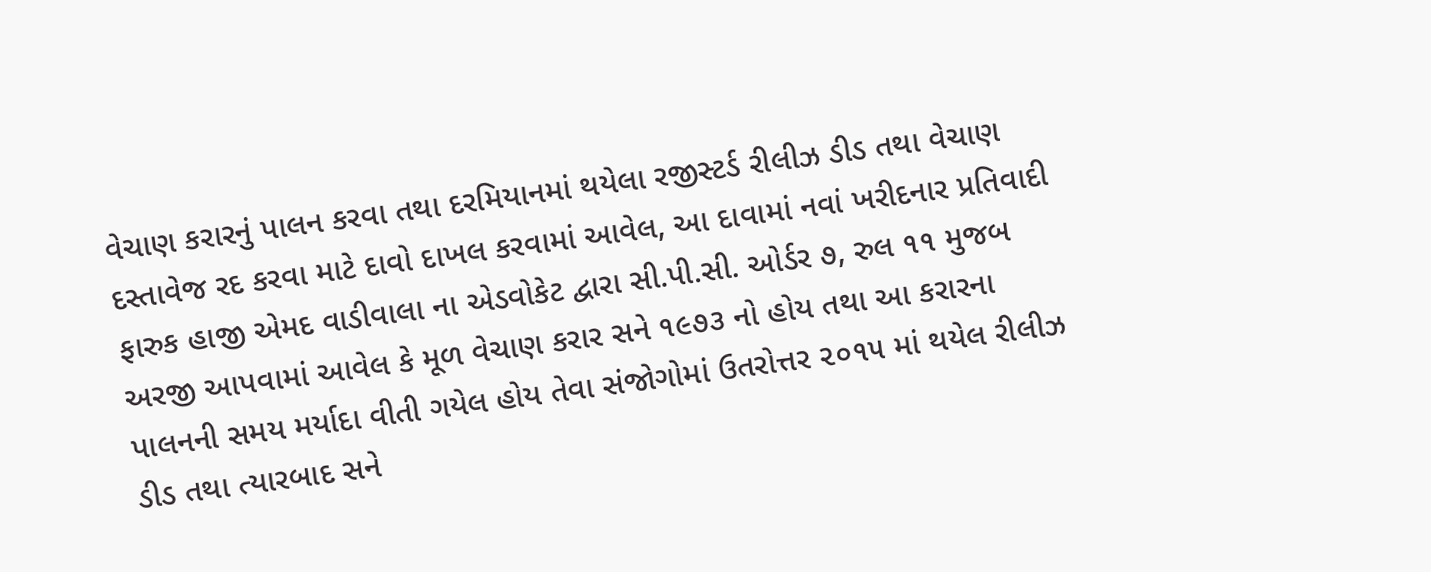વેચાણ કરારનું પાલન કરવા તથા દરમિયાનમાં થયેલા રજીસ્ટર્ડ રીલીઝ ડીડ તથા વેચાણ દસ્તાવેજ રદ કરવા માટે દાવો દાખલ કરવામાં આવેલ, આ દાવામાં નવાં ખરીદનાર પ્રતિવાદી ફારુક હાજી એમદ વાડીવાલા ના એડવોકેટ દ્વારા સી.પી.સી. ઓર્ડર ૭, રુલ ૧૧ મુજબ અરજી આપવામાં આવેલ કે મૂળ વેચાણ કરાર સને ૧૯૭૩ નો હોય તથા આ કરારના પાલનની સમય મર્યાદા વીતી ગયેલ હોય તેવા સંજોગોમાં ઉતરોત્તર ૨૦૧૫ માં થયેલ રીલીઝ ડીડ તથા ત્યારબાદ સને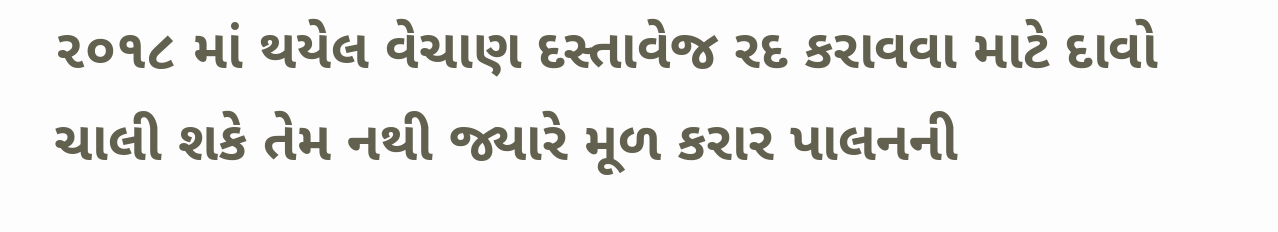૨૦૧૮ માં થયેલ વેચાણ દસ્તાવેજ રદ કરાવવા માટે દાવો ચાલી શકે તેમ નથી જ્યારે મૂળ કરાર પાલનની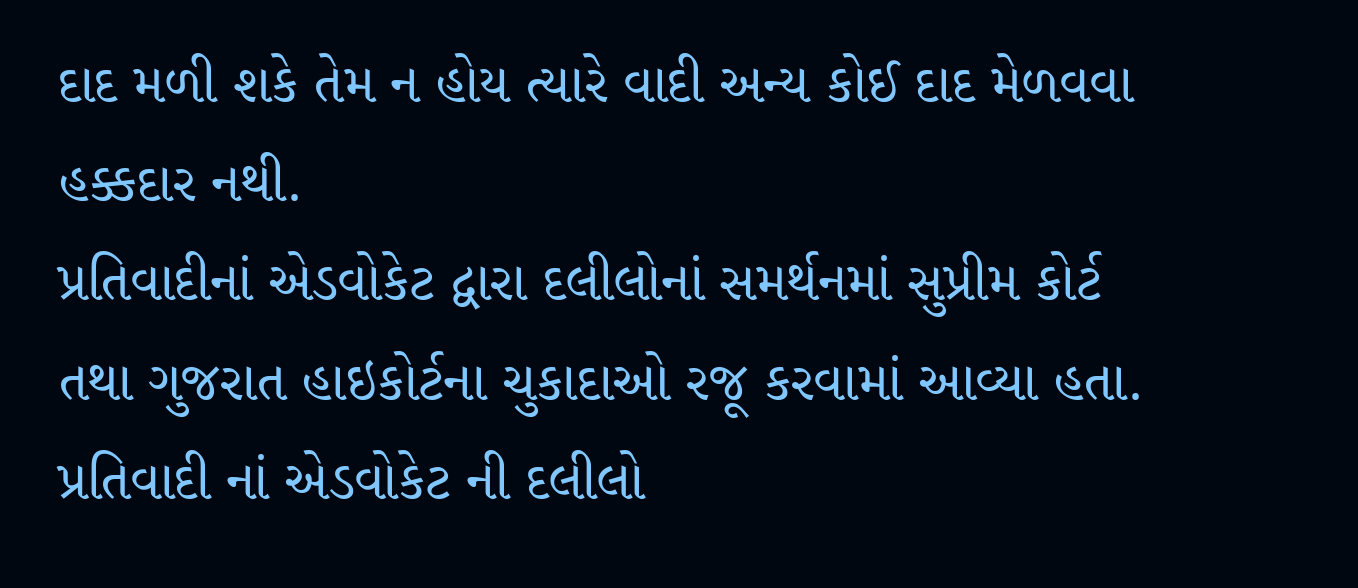દાદ મળી શકે તેમ ન હોય ત્યારે વાદી અન્ય કોઈ દાદ મેળવવા હક્કદાર નથી.
પ્રતિવાદીનાં એડવોકેટ દ્વારા દલીલોનાં સમર્થનમાં સુપ્રીમ કોર્ટ તથા ગુજરાત હાઇકોર્ટના ચુકાદાઓ રજૂ કરવામાં આવ્યા હતા. પ્રતિવાદી નાં એડવોકેટ ની દલીલો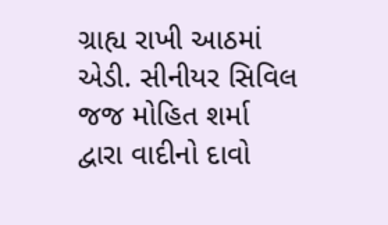ગ્રાહ્ય રાખી આઠમાં એડી. સીનીયર સિવિલ જજ મોહિત શર્મા દ્વારા વાદીનો દાવો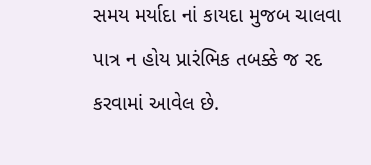સમય મર્યાદા નાં કાયદા મુજબ ચાલવા પાત્ર ન હોય પ્રારંભિક તબક્કે જ રદ કરવામાં આવેલ છે.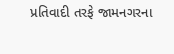પ્રતિવાદી તરફે જામનગરના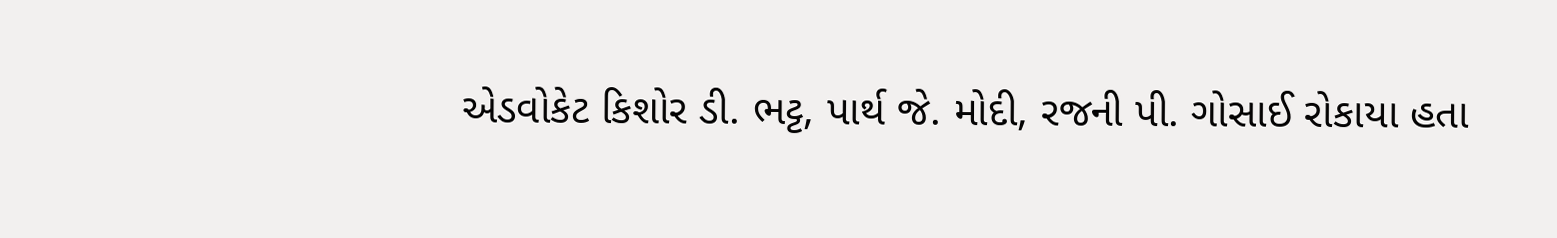એડવોકેટ કિશોર ડી. ભટ્ટ, પાર્થ જે. મોદી, રજની પી. ગોસાઈ રોકાયા હતા